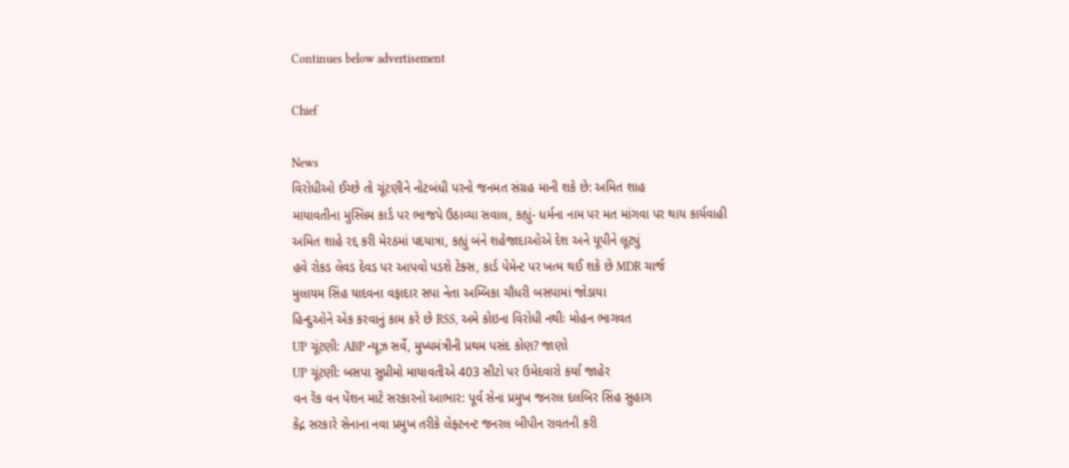Continues below advertisement

Chief

News
વિરોધીઓ ઈચ્છે તો ચૂંટણીને નોટબંધી પરનો જનમત સંગ્રહ માની શકે છે: અમિત શાહ
માયાવતીના મુસ્લિમ કાર્ડ પર ભાજપે ઉઠાવ્યા સવાલ, કહ્યું- ધર્મના નામ પર મત માંગવા પર થાય કાર્યવાહી
અમિત શાહે રદ્દ કરી મેરઠમાં પદયાત્રા, કહ્યું બંને શહેજાદાઓએ દેશ અને યૂપીને લૂટ્યું
હવે રોકડ લેવડ દેવડ પર આપવો પડશે ટેક્સ, કાર્ડ પેમેન્ટ પર ખત્મ થઈ શકે છે MDR ચાર્જ
મુલાયમ સિંહ યાદવના વફાદાર સપા નેતા અમ્બિકા ચૌધરી બસપામાં જોડાયા
હિન્દુઓને એક કરવાનું કામ કરે છે RSS, અમે કોઇના વિરોધી નથીઃ મોહન ભાગવત
UP ચૂંટણી: ABP ન્યૂઝ સર્વે, મુખ્યમંત્રીની પ્રથમ પસંદ કોણ? જાણો
UP ચૂંટણી: બસપા સુપ્રીમો માયાવતીએ 403 સીટો પર ઉમેદવારો કર્યા જાહેર
વન રેંક વન પેંશન માટે સરકારનો આભાર: પૂર્વ સેના પ્રમુખ જનરલ દલબિર સિંહ સુહાગ
કેંદ્ન સરકારે સેનાના નવા પ્રમુખ તરીકે લેફ્ટનન્ટ જનરલ બીપીન રાવતની કરી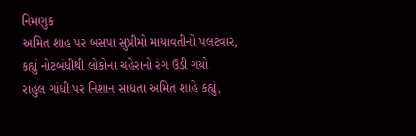નિમણુક
અમિત શાહ પર બસપા સુપ્રીમો માયાવતીનો પલટવાર, કહ્યું નોટબંધીથી લોકોના ચહેરાનો રંગ ઉડી ગયો
રાહુલ ગાંધી પર નિશાન સાધતા અમિત શાહે કહ્યું,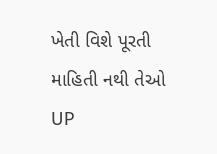ખેતી વિશે પૂરતી માહિતી નથી તેઓ UP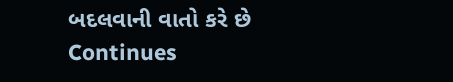બદલવાની વાતો કરે છે
Continues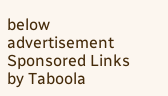below advertisement
Sponsored Links by Taboola